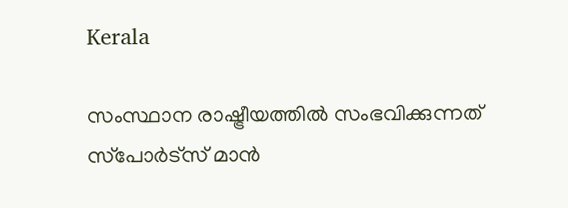Kerala

സംസ്ഥാന രാഷ്ട്രീയത്തില്‍ സംഭവിക്കുന്നത് സ്‌പോര്‍ട്‌സ് മാന്‍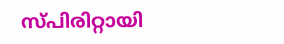സ്പിരിറ്റായി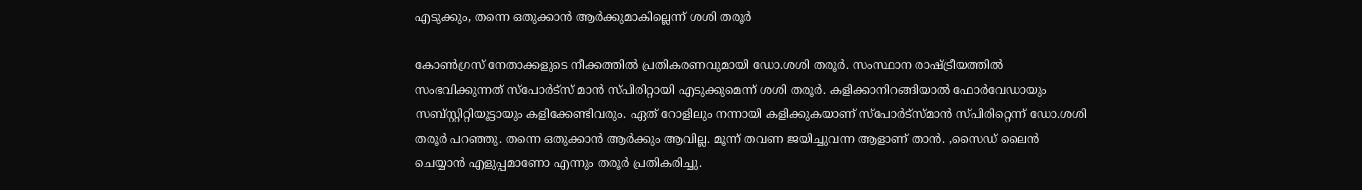എടുക്കും, തന്നെ ഒതുക്കാന്‍ ആര്‍ക്കുമാകില്ലെന്ന് ശശി തരൂര്‍

കോണ്‍ഗ്രസ് നേതാക്കളുടെ നീക്കത്തില്‍ പ്രതികരണവുമായി ഡോ.ശശി തരൂര്‍. സംസ്ഥാന രാഷ്ട്രീയത്തില്‍ സംഭവിക്കുന്നത് സ്‌പോര്‍ട്‌സ് മാന്‍ സ്പിരിറ്റായി എടുക്കുമെന്ന് ശശി തരൂര്‍. കളിക്കാനിറങ്ങിയാല്‍ ഫോര്‍വേഡായും സബ്‌സ്റ്റിറ്റിയൂട്ടായും കളിക്കേണ്ടിവരും. ഏത് റോളിലും നന്നായി കളിക്കുകയാണ് സ്‌പോര്‍ട്‌സ്മാന്‍ സ്പിരിറ്റെന്ന് ഡോ.ശശി തരൂര്‍ പറഞ്ഞു. തന്നെ ഒതുക്കാന്‍ ആര്‍ക്കും ആവില്ല. മൂന്ന് തവണ ജയിച്ചുവന്ന ആളാണ് താന്‍. ,സൈഡ് ലൈന്‍ ചെയ്യാന്‍ എളുപ്പമാണോ എന്നും തരൂര്‍ പ്രതികരിച്ചു.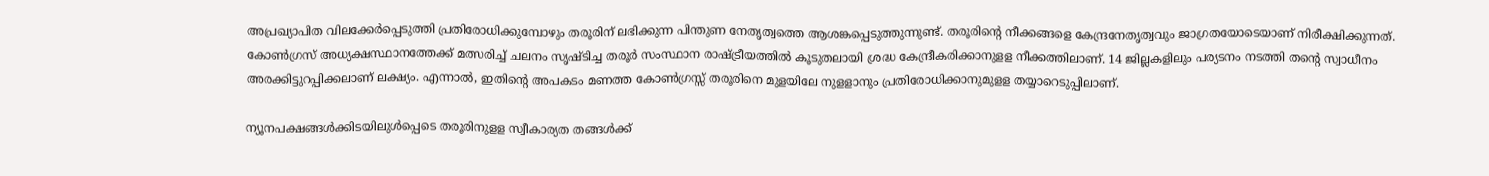അപ്രഖ്യാപിത വിലക്കേര്‍പ്പെടുത്തി പ്രതിരോധിക്കുമ്പോഴും തരൂരിന് ലഭിക്കുന്ന പിന്തുണ നേതൃത്വത്തെ ആശങ്കപ്പെടുത്തുന്നുണ്ട്. തരൂരിന്റെ നീക്കങ്ങളെ കേന്ദ്രനേതൃത്വവും ജാഗ്രതയോടെയാണ് നിരീക്ഷിക്കുന്നത്. കോണ്‍ഗ്രസ് അധ്യക്ഷസ്ഥാനത്തേക്ക് മത്സരിച്ച് ചലനം സൃഷ്ടിച്ച തരൂര്‍ സംസ്ഥാന രാഷ്ട്രീയത്തില്‍ കൂടുതലായി ശ്രദ്ധ കേന്ദ്രീകരിക്കാനുളള നീക്കത്തിലാണ്. 14 ജില്ലകളിലും പര്യടനം നടത്തി തന്റെ സ്വാധീനം അരക്കിട്ടുറപ്പിക്കലാണ് ലക്ഷ്യം. എന്നാല്‍, ഇതിന്റെ അപകടം മണത്ത കോണ്‍ഗ്രസ്സ് തരൂരിനെ മുളയിലേ നുളളാനും പ്രതിരോധിക്കാനുമുളള തയ്യാറെടുപ്പിലാണ്.

ന്യൂനപക്ഷങ്ങള്‍ക്കിടയിലുള്‍പ്പെടെ തരൂരിനുളള സ്വീകാര്യത തങ്ങള്‍ക്ക്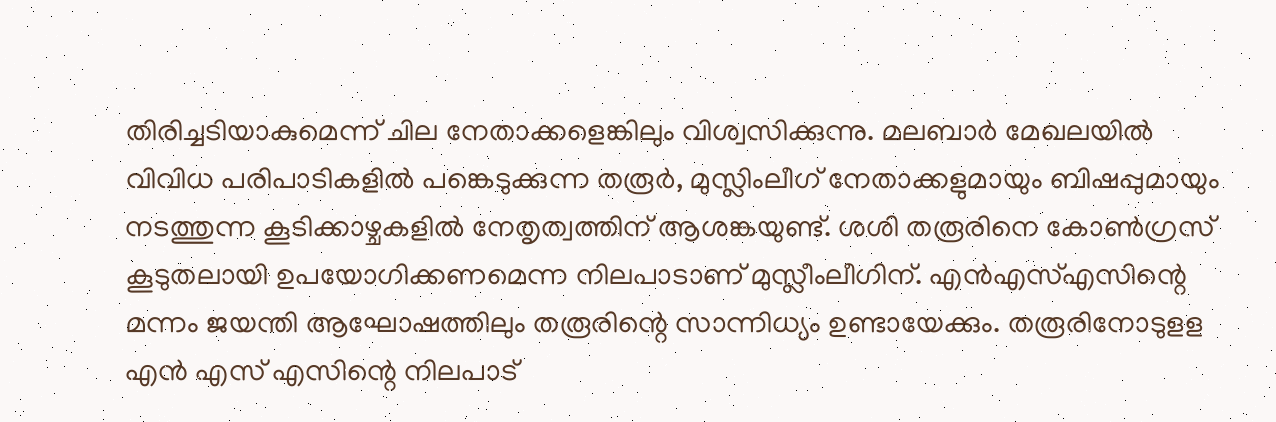തിരിച്ചടിയാകുമെന്ന് ചില നേതാക്കളെങ്കിലും വിശ്വസിക്കുന്നു. മലബാര്‍ മേഖലയില്‍ വിവിധ പരിപാടികളില്‍ പങ്കെടുക്കുന്ന തരൂര്‍, മുസ്ലിംലീഗ് നേതാക്കളുമായും ബിഷപ്പുമായും നടത്തുന്ന കൂടിക്കാഴ്ചകളില്‍ നേതൃത്വത്തിന് ആശങ്കയുണ്ട്. ശശി തരൂരിനെ കോണ്‍ഗ്രസ് കൂടുതലായി ഉപയോഗിക്കണമെന്ന നിലപാടാണ് മുസ്ലീംലീഗിന്. എന്‍എസ്എസിന്റെ മന്നം ജയന്തി ആഘോഷത്തിലും തരൂരിന്റെ സാന്നിധ്യം ഉണ്ടായേക്കും. തരൂരിനോടുളള എന്‍ എസ് എസിന്റെ നിലപാട്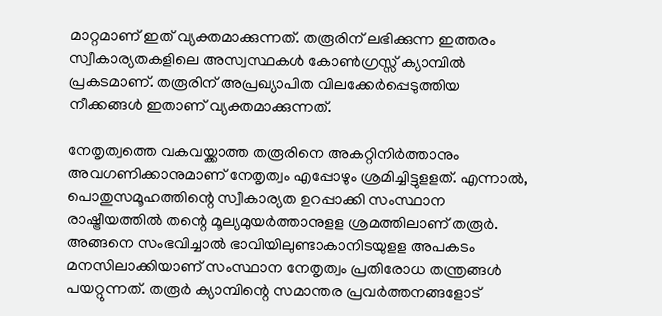മാറ്റമാണ് ഇത് വ്യക്തമാക്കുന്നത്. തരൂരിന് ലഭിക്കുന്ന ഇത്തരം സ്വീകാര്യതകളിലെ അസ്വസ്ഥകള്‍ കോണ്‍ഗ്രസ്സ് ക്യാമ്പില്‍ പ്രകടമാണ്. തരൂരിന് അപ്രഖ്യാപിത വിലക്കേര്‍പ്പെടുത്തിയ നീക്കങ്ങള്‍ ഇതാണ് വ്യക്തമാക്കുന്നത്.

നേതൃത്വത്തെ വകവയ്ക്കാത്ത തരൂരിനെ അകറ്റിനിര്‍ത്താനും അവഗണിക്കാനുമാണ് നേതൃത്വം എപ്പോഴും ശ്രമിച്ചിട്ടുളളത്. എന്നാല്‍, പൊതുസമൂഹത്തിന്റെ സ്വീകാര്യത ഉറപ്പാക്കി സംസ്ഥാന രാഷ്ട്രീയത്തില്‍ തന്റെ മൂല്യമുയര്‍ത്താനുളള ശ്രമത്തിലാണ് തരൂര്‍. അങ്ങനെ സംഭവിച്ചാല്‍ ഭാവിയിലുണ്ടാകാനിടയുളള അപകടം മനസിലാക്കിയാണ് സംസ്ഥാന നേതൃത്വം പ്രതിരോധ തന്ത്രങ്ങള്‍ പയറ്റുന്നത്. തരൂര്‍ ക്യാമ്പിന്റെ സമാന്തര പ്രവര്‍ത്തനങ്ങളോട്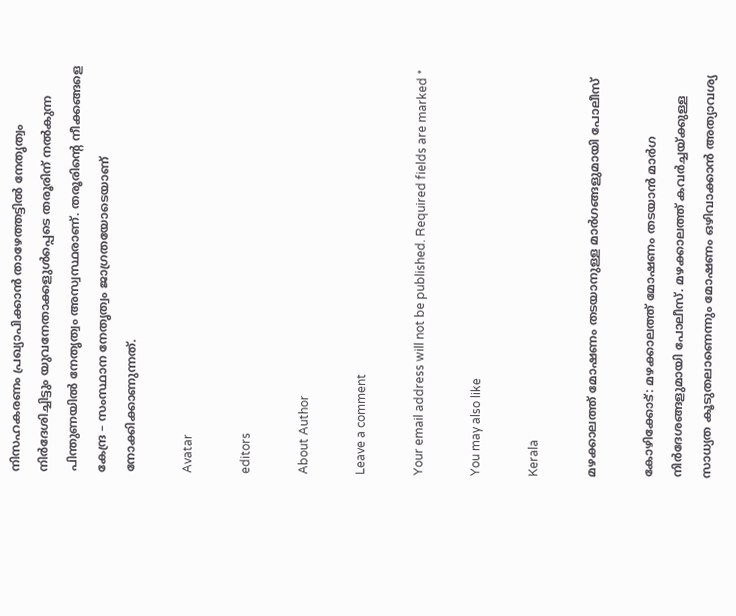നിസഹകരണം പ്രഖ്യാപിക്കാന്‍ താഴേത്തട്ടില്‍ നേതൃത്വം നിര്‍ദേശിച്ചിട്ടും യുവനേതാക്കളുള്‍പ്പെടെ തരൂരിന് നല്‍കുന്ന പിന്തുണയില്‍ നേതൃത്വം അസ്വസ്ഥരാണ്. തരൂരിന്റെ നീക്കങ്ങളെ കേന്ദ്ര – സംസ്ഥാന നേതൃത്വം ജാഗ്രതയോടെയാണ് നോക്കിക്കാണുന്നത്.

Avatar

editors

About Author

Leave a comment

Your email address will not be published. Required fields are marked *

You may also like

Kerala

മഴക്കാലത്ത് മോഷണം തടയാനുള്ള മാര്‍ഗങ്ങളുമായി പോലീസ്‌

കോഴിക്കോട്: മഴക്കാലത്ത് മോഷണം തടയാന്‍ മാര്‍ഗ നിര്‍ദേശങ്ങളുമായി പോലീസ്. മഴക്കാലത്ത് കവര്‍ച്ചയ്ക്കുള്ള സാധ്യത കൂടുതലാണെന്നും മോഷണം ഒഴിവാക്കാന്‍ അത്യാവശ്യ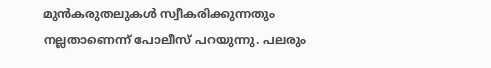മുന്‍കരുതലുകള്‍ സ്വീകരിക്കുന്നതും നല്ലതാണെന്ന് പോലീസ് പറയുന്നു. പലരും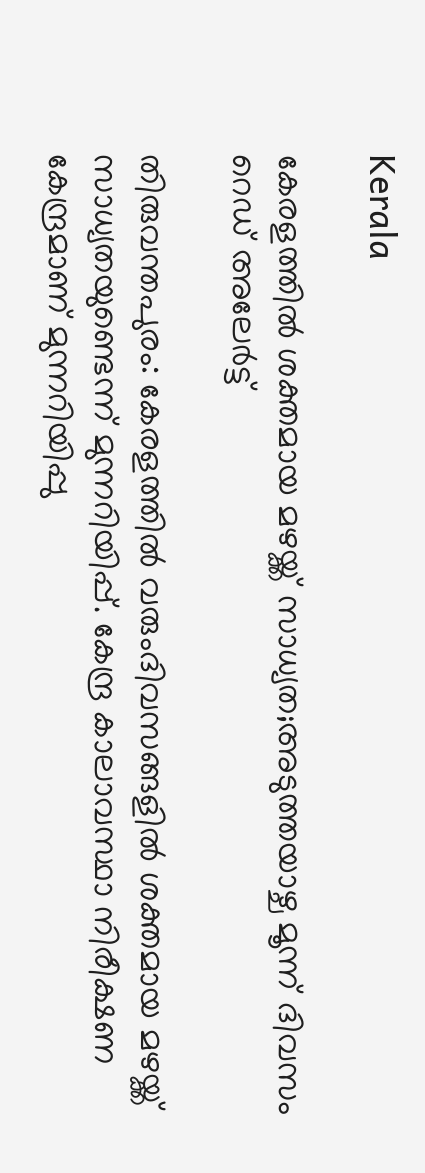Kerala

കേരളത്തില്‍ ശക്തമായ മഴയ്ക്ക് സാധ്യത;അടുത്തയാഴ്ച മൂന്ന് ദിവസം റെഡ് അലേര്‍ട്ട്

തിരുവന്തപുരം: കേരളത്തില്‍ വരുംദിവസങ്ങളില്‍ ശക്തമായ മഴയ്ക്ക് സാധ്യതയുണ്ടെന്ന് മുന്നറിയിപ്പ്. കേന്ദ്ര കാലാവസ്ഥാ നിരീക്ഷണ കേന്ദ്രമാണ് മുന്നറിയിപ്പു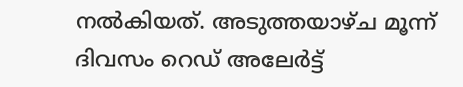നല്‍കിയത്. അടുത്തയാഴ്ച മൂന്ന് ദിവസം റെഡ് അലേര്‍ട്ട്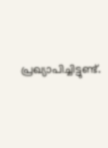പ്രഖ്യാപിച്ചിട്ടുണ്ട്.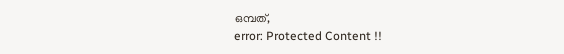ഒമ്പത്,
error: Protected Content !!